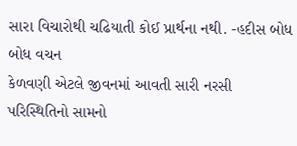સારા વિચારોથી ચઢિયાતી કોઈ પ્રાર્થના નથી. -હદીસ બોધ
બોધ વચન
કેળવણી એટલે જીવનમાં આવતી સારી નરસી પરિસ્થિતિનો સામનો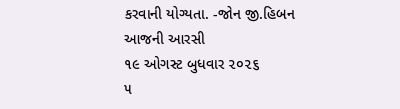કરવાની યોગ્યતા. -જોન જી.હિબન
આજની આરસી
૧૯ ઓગસ્ટ બુધવાર ૨૦૨૬
૫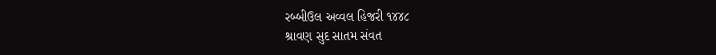રબ્બીઉલ અવ્વલ હિજરી ૧૪૪૮
શ્રાવણ સુદ સાતમ સંવત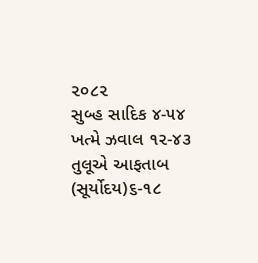૨૦૮૨
સુબ્હ સાદિક ૪-૫૪
ખત્મે ઝવાલ ૧૨-૪૩
તુલૂએ આફતાબ (સૂર્યોદય)૬-૧૮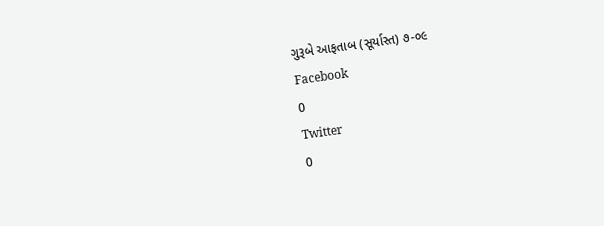ગુરૂબે આફતાબ (સૂર્યાસ્ત) ૭-૦૯
Facebook
0
Twitter
0